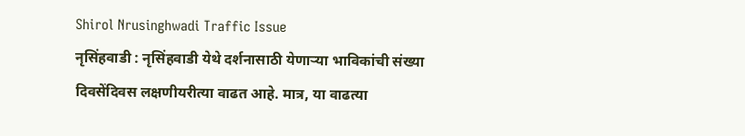Shirol Nrusinghwadi Traffic Issue
नृसिंहवाडी : नृसिंहवाडी येथे दर्शनासाठी येणाऱ्या भाविकांची संख्या दिवसेंदिवस लक्षणीयरीत्या वाढत आहे. मात्र, या वाढत्या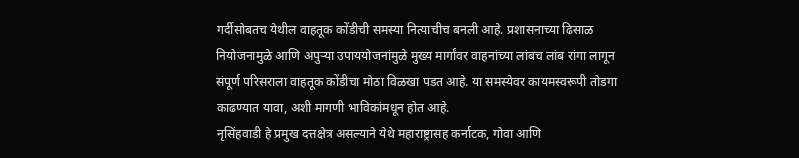गर्दीसोबतच येथील वाहतूक कोंडीची समस्या नित्याचीच बनली आहे. प्रशासनाच्या ढिसाळ नियोजनामुळे आणि अपुऱ्या उपाययोजनांमुळे मुख्य मार्गांवर वाहनांच्या लांबच लांब रांगा लागून संपूर्ण परिसराला वाहतूक कोंडीचा मोठा विळखा पडत आहे. या समस्येवर कायमस्वरूपी तोडगा काढण्यात यावा, अशी मागणी भाविकांमधून होत आहे.
नृसिंहवाडी हे प्रमुख दत्तक्षेत्र असल्याने येथे महाराष्ट्रासह कर्नाटक, गोवा आणि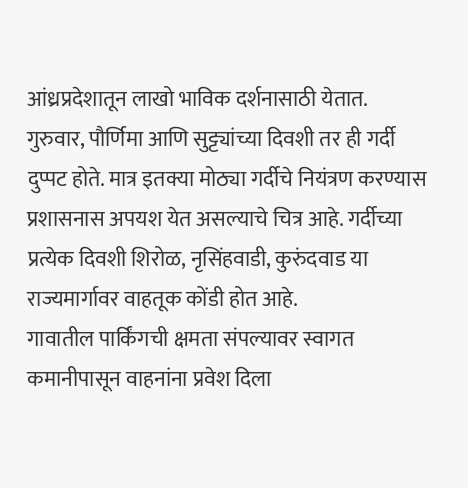आंध्रप्रदेशातून लाखो भाविक दर्शनासाठी येतात. गुरुवार, पौर्णिमा आणि सुट्ट्यांच्या दिवशी तर ही गर्दी दुप्पट होते. मात्र इतक्या मोठ्या गर्दीचे नियंत्रण करण्यास प्रशासनास अपयश येत असल्याचे चित्र आहे. गर्दीच्या प्रत्येक दिवशी शिरोळ, नृसिंहवाडी, कुरुंदवाड या राज्यमार्गावर वाहतूक कोंडी होत आहे.
गावातील पार्किंगची क्षमता संपल्यावर स्वागत कमानीपासून वाहनांना प्रवेश दिला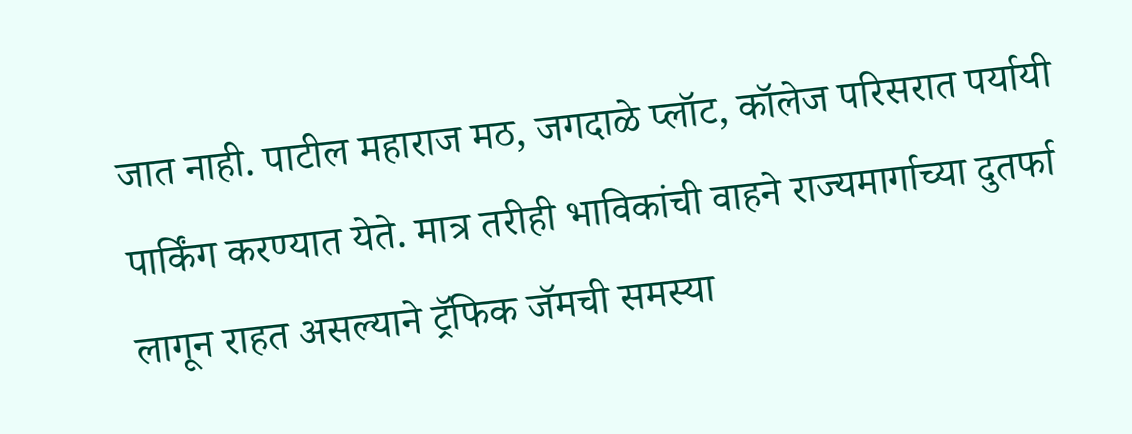जात नाही. पाटील महाराज मठ, जगदाळे प्लॉट, कॉलेज परिसरात पर्यायी पार्किंग करण्यात येते. मात्र तरीही भाविकांची वाहने राज्यमार्गाच्या दुतर्फा लागून राहत असल्याने ट्रॅफिक जॅमची समस्या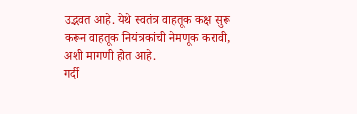उद्भवत आहे. येथे स्वतंत्र वाहतूक कक्ष सुरू करून वाहतूक नियंत्रकांची नेमणूक करावी, अशी मागणी होत आहे.
गर्दी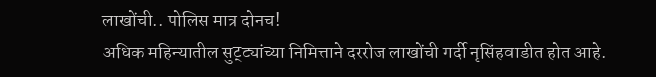लाखोंची.. पोलिस मात्र दोनच!
अधिक महिन्यातील सुट्ट्यांच्या निमित्ताने दररोज लाखोंची गर्दी नृसिंहवाडीत होत आहे.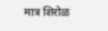मात्र शिरोळ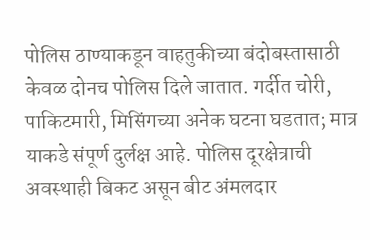पोलिस ठाण्याकडून वाहतुकीच्या बंदोबस्तासाठी केवळ दोनच पोलिस दिले जातात. गर्दीत चोरी, पाकिटमारी, मिसिंगच्या अनेक घटना घडतात; मात्र याकडे संपूर्ण दुर्लक्ष आहे. पोलिस दूरक्षेत्राची अवस्थाही बिकट असून बीट अंमलदार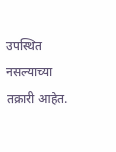उपस्थित नसल्याच्या तक्रारी आहेत.